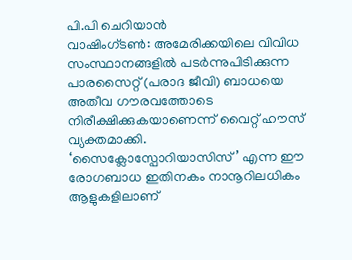പി.പി ചെറിയാൻ
വാഷിംഗ്ടൺ: അമേരിക്കയിലെ വിവിധ സംസ്ഥാനങ്ങളിൽ പടർന്നുപിടിക്കുന്ന പാരസൈറ്റ് (പരാദ ജീവി) ബാധയെ അതീവ ഗൗരവത്തോടെ നിരീക്ഷിക്കുകയാണെന്ന് വൈറ്റ് ഹൗസ് വ്യക്തമാക്കി. ‘സൈക്ലോസ്പോറിയാസിസ്’ എന്ന ഈ രോഗബാധ ഇതിനകം നാനൂറിലധികം ആളുകളിലാണ്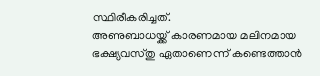സ്ഥിരീകരിച്ചത്.
അണുബാധയ്ക്ക് കാരണമായ മലിനമായ ഭക്ഷ്യവസ്തു ഏതാണെന്ന് കണ്ടെത്താൻ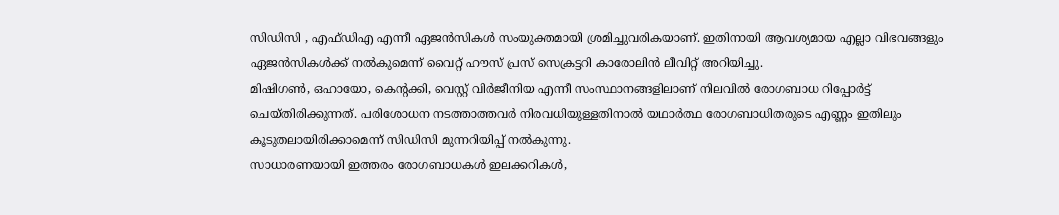സിഡിസി , എഫ്ഡിഎ എന്നീ ഏജൻസികൾ സംയുക്തമായി ശ്രമിച്ചുവരികയാണ്. ഇതിനായി ആവശ്യമായ എല്ലാ വിഭവങ്ങളും ഏജൻസികൾക്ക് നൽകുമെന്ന് വൈറ്റ് ഹൗസ് പ്രസ് സെക്രട്ടറി കാരോലിൻ ലീവിറ്റ് അറിയിച്ചു.
മിഷിഗൺ, ഒഹായോ, കെന്റക്കി, വെസ്റ്റ് വിർജീനിയ എന്നീ സംസ്ഥാനങ്ങളിലാണ് നിലവിൽ രോഗബാധ റിപ്പോർട്ട് ചെയ്തിരിക്കുന്നത്. പരിശോധന നടത്താത്തവർ നിരവധിയുള്ളതിനാൽ യഥാർത്ഥ രോഗബാധിതരുടെ എണ്ണം ഇതിലും കൂടുതലായിരിക്കാമെന്ന് സിഡിസി മുന്നറിയിപ്പ് നൽകുന്നു.
സാധാരണയായി ഇത്തരം രോഗബാധകൾ ഇലക്കറികൾ,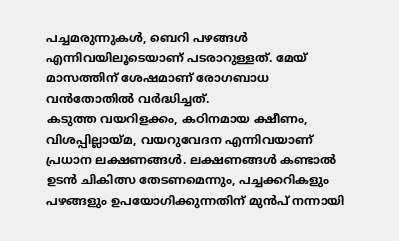പച്ചമരുന്നുകൾ, ബെറി പഴങ്ങൾ എന്നിവയിലൂടെയാണ് പടരാറുള്ളത്. മേയ് മാസത്തിന് ശേഷമാണ് രോഗബാധ വൻതോതിൽ വർദ്ധിച്ചത്.
കടുത്ത വയറിളക്കം, കഠിനമായ ക്ഷീണം, വിശപ്പില്ലായ്മ, വയറുവേദന എന്നിവയാണ് പ്രധാന ലക്ഷണങ്ങൾ. ലക്ഷണങ്ങൾ കണ്ടാൽ ഉടൻ ചികിത്സ തേടണമെന്നും, പച്ചക്കറികളും പഴങ്ങളും ഉപയോഗിക്കുന്നതിന് മുൻപ് നന്നായി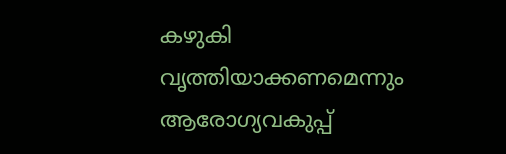കഴുകി വൃത്തിയാക്കണമെന്നും ആരോഗ്യവകുപ്പ്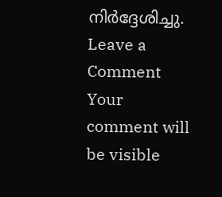നിർദ്ദേശിച്ചു.
Leave a Comment
Your comment will be visible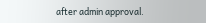after admin approval.